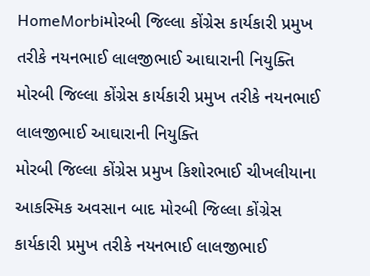HomeMorbiમોરબી જિલ્લા કોંગ્રેસ કાર્યકારી પ્રમુખ તરીકે નયનભાઈ લાલજીભાઈ આઘારાની નિયુક્તિ
મોરબી જિલ્લા કોંગ્રેસ કાર્યકારી પ્રમુખ તરીકે નયનભાઈ લાલજીભાઈ આઘારાની નિયુક્તિ
મોરબી જિલ્લા કોંગ્રેસ પ્રમુખ કિશોરભાઈ ચીખલીયાના આકસ્મિક અવસાન બાદ મોરબી જિલ્લા કોંગ્રેસ કાર્યકારી પ્રમુખ તરીકે નયનભાઈ લાલજીભાઈ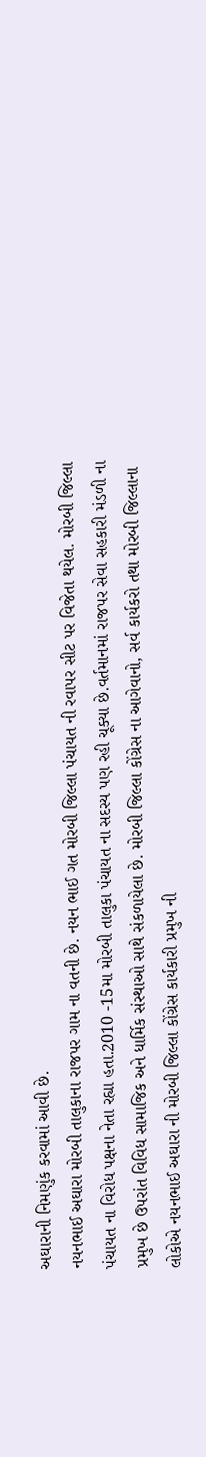અઘારાની નિમણુંક કરવામાં આવી છે.
નયનભાઈ અઘારા મોરબી તાલુકાના રાજપર ગામ ના વતની છે. નયન ભાઈ ગત મોરબી જિલ્લા પંચાયત ની રવાપર સીટ પર વિજેતા થયેલ. મોરબી જિલ્લા પંચાયત ના વિરોધ પક્ષના નેતા રહ્યા હતા.2010 -15મા મોરબી તાલુકા પંચાયત ના સદસ્ય પણ રહી ચૂક્યા છે.વર્તમાનમાં રાજપર સેવા સહકારી મંડળી ના પ્રમુખ છે ઉપરાંત વિવિધ સામાજિક અને ધાર્મિક સંસ્થાઓ સાથે સંકળાયેલા છે. મોરબી જિલ્લા કોંગ્રેસ ના આગેવાનો, સર્વ કાર્યકરો તથા મોરબી જિલ્લાના લોકોએ નયનભાઈ અઘારા ની મોરબી જિલ્લા કોંગ્રેસ કાર્યકારી પ્રમુખ ની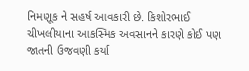નિમણૂક ને સહર્ષ આવકારી છે. કિશોરભાઈ ચીખલીયાના આકસ્મિક અવસાનને કારણે કોઈ પણ જાતની ઉજવણી કર્યા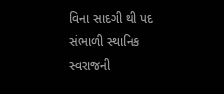વિના સાદગી થી પદ સંભાળી સ્થાનિક સ્વરાજની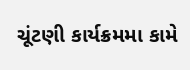ચૂંટણી કાર્યક્રમમા કામે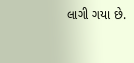લાગી ગયા છે.